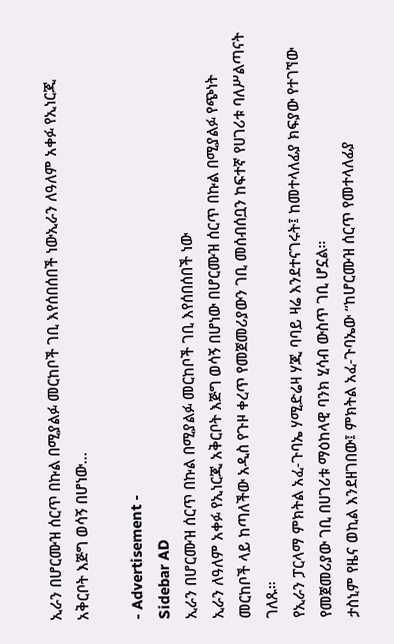ኢራን በሆርሙዝ ሰርጥ በኩል በሚያልፉ መርከቦች ገቢ እየሰበሰበች ነውኢራን ለዓለም አቀፉ የኢነርጂ አቅርቦት እጅግ ወሳኝ በሆነው…

- Advertisement -
Sidebar AD
ኢራን በሆርሙዝ ሰርጥ በኩል በሚያልፉ መርከቦች ገቢ እየሰበሰበች ነው
ኢራን ለዓለም አቀፉ የኢነርጂ አቅርቦት እጅግ ወሳኝ በሆነው በሆርሙዝ ሰርጥ በኩል በሚያልፉ የጭነት መርከቦች ላይ ከጣለችው አዲስ የጉዞ ቀረጥ የመጀመሪያውን ገቢ መሰብሰቧን ከፍተኛ የሀገሪቱ ባለሥልጣናት ገለጹ።
የኢራን ፓርላማ ምክትል አፈ-ጉባኤ ሃሚድሬዛ ሃጂ ባባይ ዛሬ እንደተናገሩት፤ ከመተላለፊያ ክፍያው የተገኘው የመጀመሪያው ገቢ በሀገሪቱ ማዕከላዊ ባንክ ሂሳብ ውስጥ ገቢ ሆኗል።
ታስኒም የዜና ወኪል እንደዘገበው፤ ምክትል አፈ-ጉባኤው “ከሆርሙዝ ሰርጥ የመተላለፊያ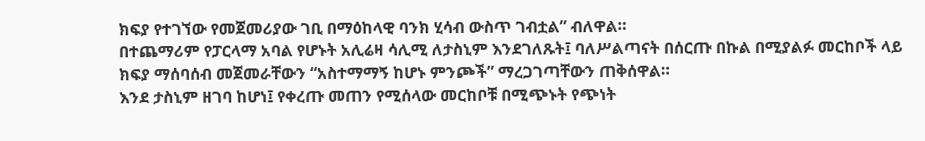ክፍያ የተገኘው የመጀመሪያው ገቢ በማዕከላዊ ባንክ ሂሳብ ውስጥ ገብቷል” ብለዋል።
በተጨማሪም የፓርላማ አባል የሆኑት አሊሬዛ ሳሊሚ ለታስኒም እንደገለጹት፤ ባለሥልጣናት በሰርጡ በኩል በሚያልፉ መርከቦች ላይ ክፍያ ማሰባሰብ መጀመራቸውን “አስተማማኝ ከሆኑ ምንጮች” ማረጋገጣቸውን ጠቅሰዋል።
እንደ ታስኒም ዘገባ ከሆነ፤ የቀረጡ መጠን የሚሰላው መርከቦቹ በሚጭኑት የጭነት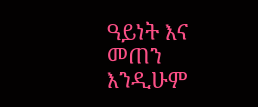ዓይነት እና መጠን እንዲሁም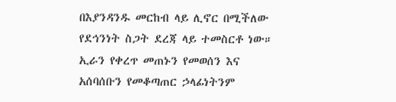በእያንዳንዱ መርከብ ላይ ሊኖር በሚችለው የደኅንነት ስጋት ደረጃ ላይ ተመስርቶ ነው።
ኢራን የቀረጥ መጠኑን የመወሰን እና አሰባሰቡን የመቆጣጠር ኃላፊነትንም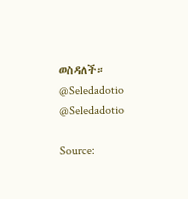ወስዳለች።
@Seledadotio
@Seledadotio

Source: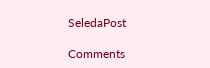SeledaPost

Comments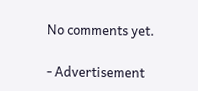No comments yet.

- Advertisement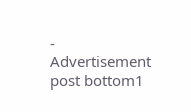-
Advertisement post bottom1